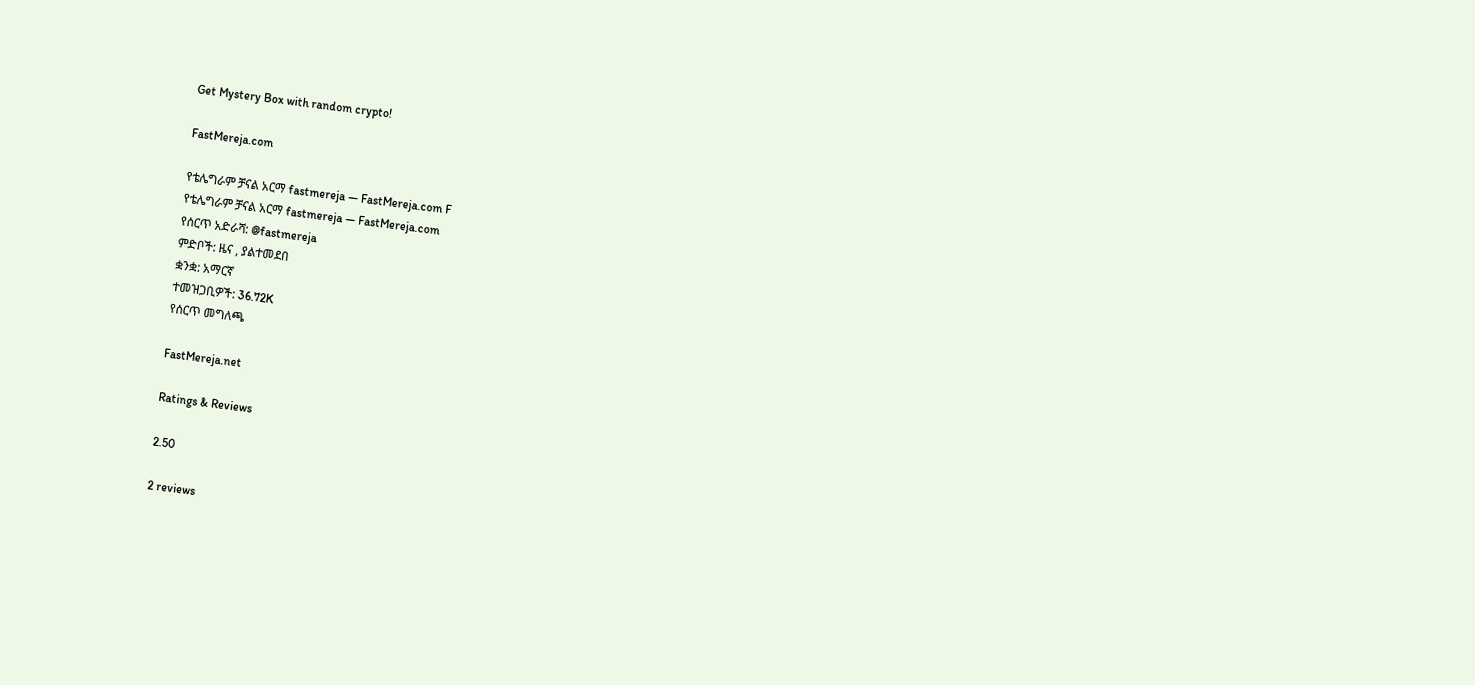Get Mystery Box with random crypto!

FastMereja.com

የቴሌግራም ቻናል አርማ fastmereja — FastMereja.com F
የቴሌግራም ቻናል አርማ fastmereja — FastMereja.com
የሰርጥ አድራሻ: @fastmereja
ምድቦች: ዜና , ያልተመደበ
ቋንቋ: አማርኛ
ተመዝጋቢዎች: 36.72K
የሰርጥ መግለጫ

FastMereja.net

Ratings & Reviews

2.50

2 reviews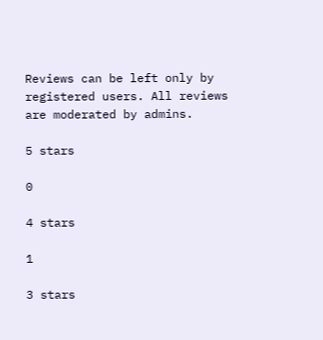Reviews can be left only by registered users. All reviews are moderated by admins.

5 stars

0

4 stars

1

3 stars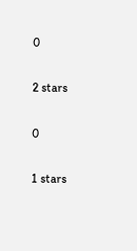0

2 stars

0

1 stars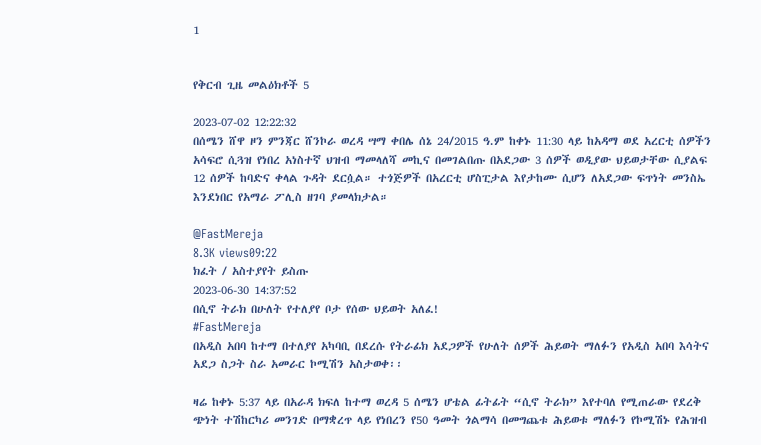1


የቅርብ ጊዜ መልዕክቶች 5

2023-07-02 12:22:32
በሰሜን ሸዋ ዞን ምንጃር ሸንኮራ ወረዳ ሣማ ቀበሌ ሰኔ 24/2015 ዓ.ም ከቀኑ 11:30 ላይ ከአዳማ ወደ አረርቲ ሰዎችን አሳፍሮ ሲጓዝ የነበረ አነስተኛ ህዝብ ማመላለሻ መኪና በመገልበጡ በአደጋው 3 ሰዎች ወዲያው ህይወታቸው ሲያልፍ 12 ሰዎች ከባድና ቀላል ጉዳት ደርሷል። ተጎጅዎች በአረርቲ ሆስፒታል እየታከሙ ሲሆን ለአደጋው ፍጥነት መንስኤ እንደነበር የአማራ ፖሊስ ዘገባ ያመላክታል።

@FastMereja
8.3K views09:22
ክፈት / አስተያየት ይስጡ
2023-06-30 14:37:52
በሲኖ ትራክ በሁለት የተለያየ ቦታ የሰው ህይወት አለፈ!
#FastMereja
በአዲስ አበባ ከተማ በተለያየ አካባቢ በደረሱ የትራፊክ አደጋዎች የሁለት ሰዎች ሕይወት ማለፉን የአዲስ አበባ እሳትና አደጋ ስጋት ስራ አመራር ኮሚሽን አስታወቀ፡፡

ዛሬ ከቀኑ 5:37 ላይ በአራዳ ክፍለ ከተማ ወረዳ 5 ሰሜን ሆቴል ፊትፊት “ሲኖ ትራክ” እየተባለ የሚጠራው የደረቅ ጭነት ተሽከርካሪ መንገድ በማቋረጥ ላይ የነበረን የ50 ዓመት ጎልማሳ በመግጨቱ ሕይወቱ ማለፉን የኮሚሽኑ የሕዝብ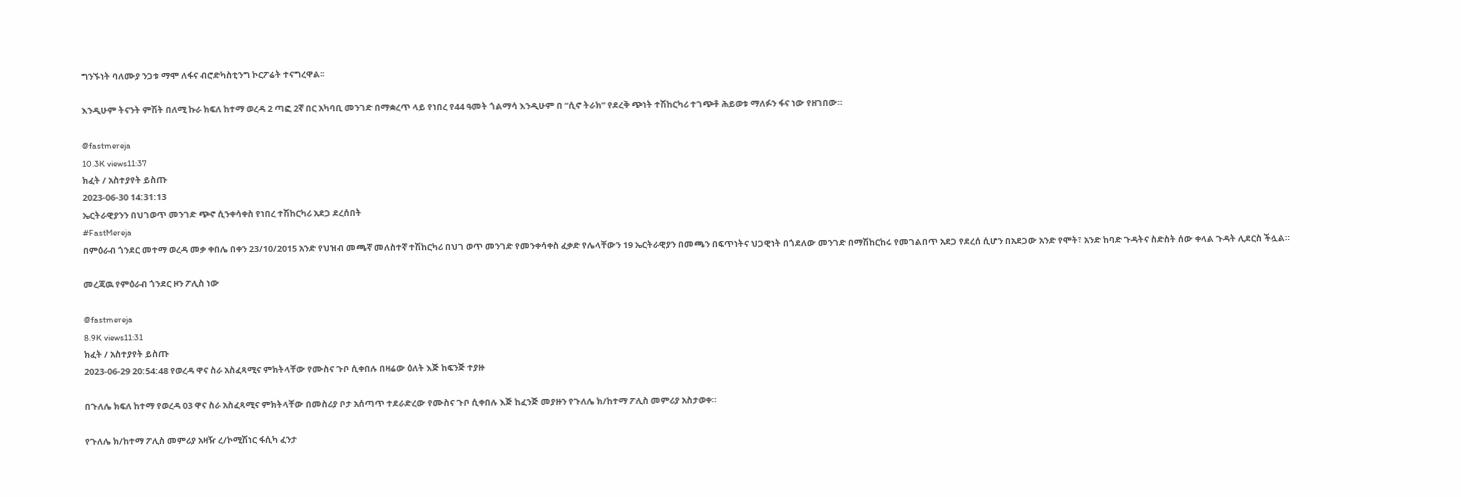ግንኙነት ባለሙያ ንጋቱ ማሞ ለፋና ብሮድካስቲንግ ኮርፖሬት ተናግረዋል፡፡

እንዲሁም ትናንት ምሽት በለሚ ኩራ ክፍለ ከተማ ወረዳ 2 ጣፎ 2ኛ በር አካባቢ መንገድ በማቋረጥ ላይ የነበረ የ44 ዓመት ጎልማሳ እንዲሁም በ “ሲኖ ትራክ” የደረቅ ጭነት ተሽከርካሪ ተገጭቶ ሕይወቱ ማለፉን ፋና ነው የዘገበው።

@fastmereja
10.3K views11:37
ክፈት / አስተያየት ይስጡ
2023-06-30 14:31:13
ኤርትራዊያንን በህገወጥ መንገድ ጭኖ ሲንቀሳቀስ የነበረ ተሽከርካሪ አደጋ ደረሰበት
#FastMereja
በምዕራብ ጎንደር መተማ ወረዳ መቃ ቀበሌ በቀን 23/10/2015 አንድ የህዝብ መጫኛ መለስተኛ ተሽከርካሪ በህገ ወጥ መንገድ የመንቀሳቀስ ፈቃድ የሌላቸውን 19 ኤርትራዊያን በመጫን በፍጥነትና ህጋዊነት በጎደለው መንገድ በማሽከርከሩ የመገልበጥ አደጋ የደረሰ ሲሆን በአደጋው አንድ የሞት፣ አንድ ከባድ ጉዳትና ስድስት ሰው ቀላል ጉዳት ሊደርስ ችሏል።

መረጃዉ የምዕራብ ጎንደር ዞን ፖሊስ ነው

@fastmereja
8.9K views11:31
ክፈት / አስተያየት ይስጡ
2023-06-29 20:54:48 የወረዳ ዋና ስራ አስፈጻሚና ምክትላቸው የሙስና ጉቦ ሲቀበሉ በዛሬው ዕለት እጅ ከፍንጅ ተያዙ

በጉለሌ ክፍለ ከተማ የወረዳ 03 ዋና ስራ አስፈጻሚና ምክትላቸው በመስሪያ ቦታ አሰጣጥ ተደራድረው የሙስና ጉቦ ሲቀበሉ እጅ ከፈንጅ መያዙን የጉለሌ ክ/ከተማ ፖሊስ መምሪያ አስታወቀ።

የጉለሌ ክ/ከተማ ፖሊስ መምሪያ አዛዥ ረ/ኮሚሽነር ፋሲካ ፈንታ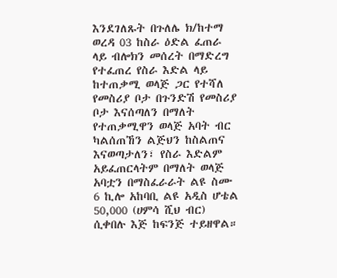እንደገለጹት በጉለሌ ክ/ከተማ ወረዳ 03 ከስራ ዕድል ፈጠራ ላይ ብሎክን መሰረት በማድረግ የተፈጠረ የስራ እድል ላይ ከተጠቃሚ ወላጅ ጋር የተሻለ የመስሪያ ቦታ በጉንድሽ የመስሪያ ቦታ እናሰጣለን በማለት የተጠቃሚዋን ወላጅ አባት ብር ካልሰጠኸን ልጅህን ከስልጠና እናወጣታለን፣ የስራ እድልም አይፈጠርላትም በማለት ወላጅ አባቷን በማስፈራራት ልዩ ስሙ 6 ኪሎ አከባቢ ልዩ አዲስ ሆቴል 50,000 (ሀምሳ ሺህ ብር) ሲቀበሉ እጅ ከፍንጅ ተይዘዋል።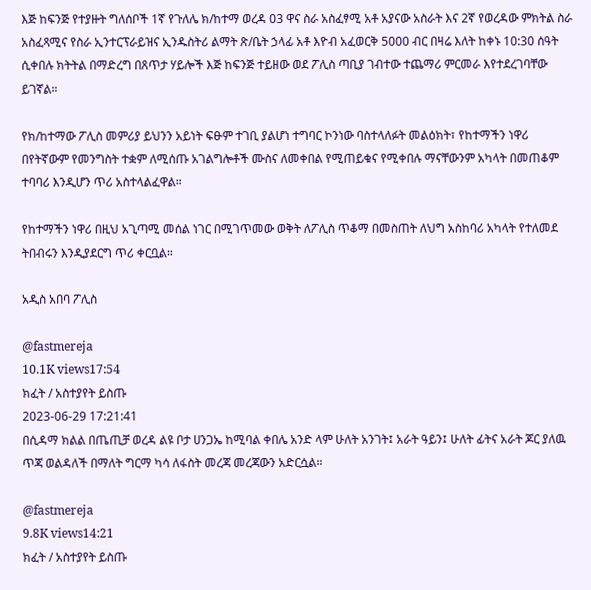እጅ ከፍንጅ የተያዙት ግለሰቦች 1ኛ የጉለሌ ክ/ከተማ ወረዳ 03 ዋና ስራ አስፈፃሚ አቶ አያናው አስራት እና 2ኛ የወረዳው ምክትል ስራ አስፈጻሚና የስራ ኢንተርፕራይዝና ኢንዱስትሪ ልማት ጽ/ቤት ኃላፊ አቶ እዮብ አፈወርቅ 5000 ብር በዛሬ እለት ከቀኑ 10:30 ሰዓት ሲቀበሉ ክትትል በማድረግ በጸጥታ ሃይሎች እጅ ከፍንጅ ተይዘው ወደ ፖሊስ ጣቢያ ገብተው ተጨማሪ ምርመራ እየተደረገባቸው ይገኛል።

የክ/ከተማው ፖሊስ መምሪያ ይህንን አይነት ፍፁም ተገቢ ያልሆነ ተግባር ኮንነው ባስተላለፉት መልዕክት፣ የከተማችን ነዋሪ በየትኛውም የመንግስት ተቋም ለሚሰጡ አገልግሎቶች ሙስና ለመቀበል የሚጠይቁና የሚቀበሉ ማናቸውንም አካላት በመጠቆም ተባባሪ እንዲሆን ጥሪ አስተላልፈዋል።

የከተማችን ነዋሪ በዚህ አጊጣሚ መሰል ነገር በሚገጥመው ወቅት ለፖሊስ ጥቆማ በመስጠት ለህግ አስከባሪ አካላት የተለመደ ትበብሩን እንዲያደርግ ጥሪ ቀርቧል።

አዲስ አበባ ፖሊስ

@fastmereja
10.1K views17:54
ክፈት / አስተያየት ይስጡ
2023-06-29 17:21:41
በሲዳማ ክልል በጤጢቻ ወረዳ ልዩ ቦታ ሀንጋኤ ከሚባል ቀበሌ አንድ ላም ሁለት አንገት፤ አራት ዓይን፤ ሁለት ፊትና አራት ጆር ያለዉ ጥጃ ወልዳለች በማለት ግርማ ካሳ ለፋስት መረጃ መረጃውን አድርሷል።

@fastmereja
9.8K views14:21
ክፈት / አስተያየት ይስጡ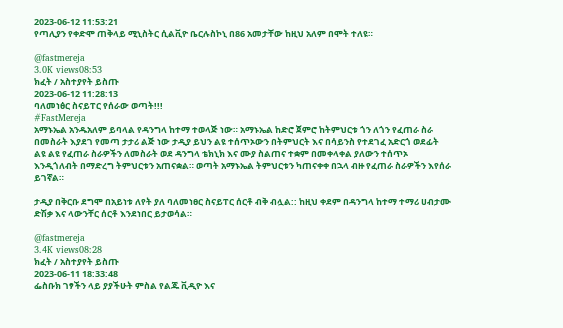2023-06-12 11:53:21
የጣሊያን የቀድሞ ጠቅላይ ሚኒስትር ሲልቪዮ ቤርሉስኮኒ በ86 አመታቸው ከዚህ አለም በሞት ተለዩ።

@fastmereja
3.0K views08:53
ክፈት / አስተያየት ይስጡ
2023-06-12 11:28:13
ባለመነፅር ስናይፐር የሰራው ወጣት!!!
#FastMereja
አማኑኤል አንዱአለም ይባላል የዳንግላ ከተማ ተወላጅ ነው። አማኑኤል ከድሮ ጀምሮ ከትምህርቱ ጎን ለጎን የፈጠራ ስራ በመስራት እያደገ የመጣ ታታሪ ልጅ ነው ታዲያ ይህን ልዩ ተሰጥኦውን በትምህርት እና በሳይንስ የተደገፈ አድርጎ ወደፊት ልዩ ልዩ የፈጠራ ስራዎችን ለመስራት ወደ ዳንግላ ቴክኒክ እና ሙያ ስልጠና ተቋም በመቀላቀል ያለውን ተሰጥኦ እንዲጎለብት በማድረግ ትምህርቱን አጠናቋል። ወጣት አማኑኤል ትምህርቱን ካጠናቀቀ በኋላ ብዙ የፈጠራ ስራዎችን እየሰራ ይገኛል።

ታዲያ በቅርቡ ደግሞ በአይነቱ ለየት ያለ ባለመነፀር ስናይፐር ሰርቶ ብቅ ብሏል:: ከዚህ ቀደም በዳንግላ ከተማ ተማሪ ሀብታሙ ድሽቃ እና ላውንቸር ሰርቶ እንደነበር ይታወሳል።

@fastmereja
3.4K views08:28
ክፈት / አስተያየት ይስጡ
2023-06-11 18:33:48
ፌስቡክ ገፃችን ላይ ያያችሁት ምስል የልጁ ቪዲዮ እና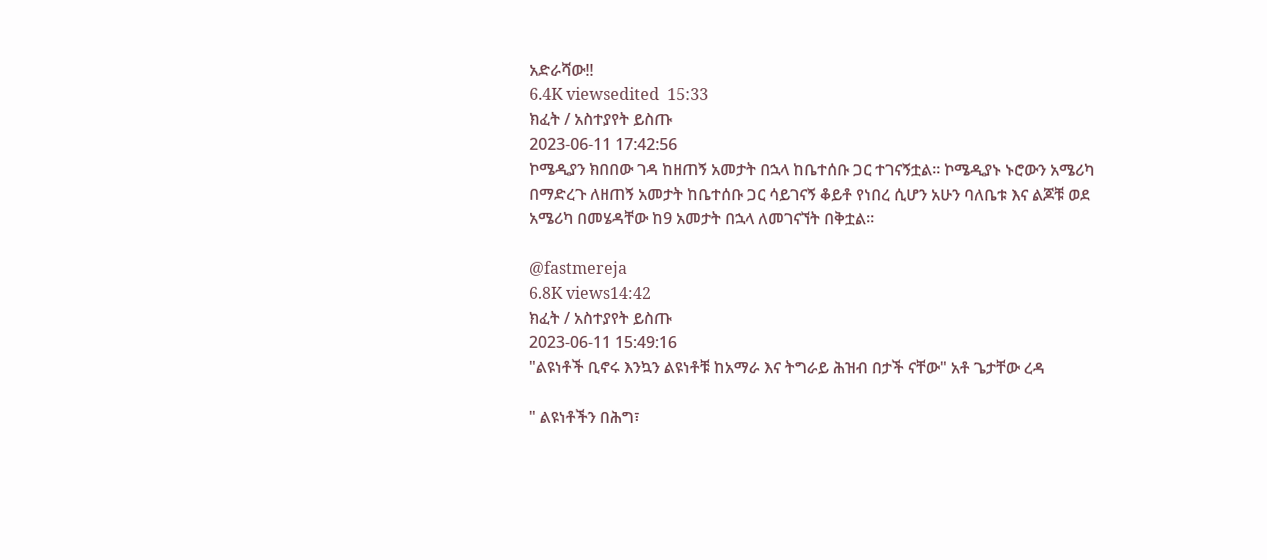አድራሻው!!
6.4K viewsedited  15:33
ክፈት / አስተያየት ይስጡ
2023-06-11 17:42:56
ኮሜዲያን ክበበው ገዳ ከዘጠኝ አመታት በኋላ ከቤተሰቡ ጋር ተገናኝቷል። ኮሜዲያኑ ኑሮውን አሜሪካ በማድረጉ ለዘጠኝ አመታት ከቤተሰቡ ጋር ሳይገናኝ ቆይቶ የነበረ ሲሆን አሁን ባለቤቱ እና ልጆቹ ወደ አሜሪካ በመሄዳቸው ከ9 አመታት በኋላ ለመገናኘት በቅቷል።

@fastmereja
6.8K views14:42
ክፈት / አስተያየት ይስጡ
2023-06-11 15:49:16
"ልዩነቶች ቢኖሩ እንኳን ልዩነቶቹ ከአማራ እና ትግራይ ሕዝብ በታች ናቸው" አቶ ጌታቸው ረዳ

" ልዩነቶችን በሕግ፣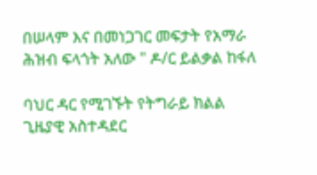በሠላም እና በመነጋገር መፍታት የአማራ ሕዝብ ፍላጎት አለው " ዶ/ር ይልቃል ከፋለ

ባህር ዳር የሚገኙት የትግራይ ክልል ጊዜያዊ አስተዳደር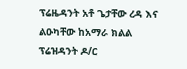ፕሬዜዳንት አቶ ጌታቸው ረዳ እና ልዑካቸው ከአማራ ክልል ፕሬዝዳንት ዶ/ር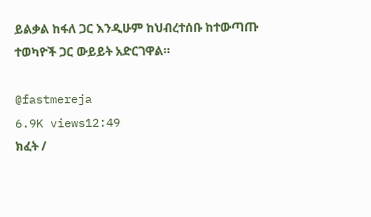ይልቃል ከፋለ ጋር እንዲሁም ከህብረተሰቡ ከተውጣጡ ተወካዮች ጋር ውይይት አድርገዋል።

@fastmereja
6.9K views12:49
ክፈት /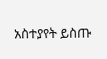አስተያየት ይስጡ